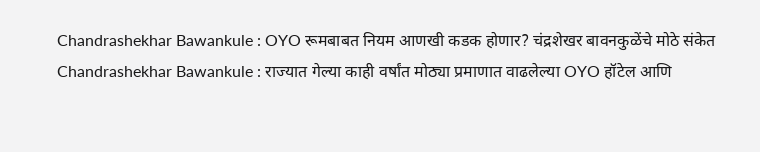Chandrashekhar Bawankule : OYO रूमबाबत नियम आणखी कडक होणार? चंद्रशेखर बावनकुळेंचे मोठे संकेत
Chandrashekhar Bawankule : राज्यात गेल्या काही वर्षांत मोठ्या प्रमाणात वाढलेल्या OYO हॉटेल आणि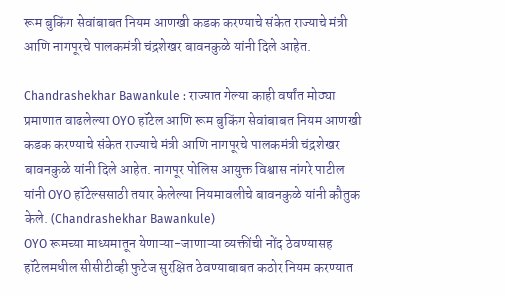रूम बुकिंग सेवांबाबत नियम आणखी कडक करण्याचे संकेत राज्याचे मंत्री आणि नागपूरचे पालकमंत्री चंद्रशेखर बावनकुळे यांनी दिले आहेत.

Chandrashekhar Bawankule : राज्यात गेल्या काही वर्षांत मोठ्या प्रमाणात वाढलेल्या OYO हॉटेल आणि रूम बुकिंग सेवांबाबत नियम आणखी कडक करण्याचे संकेत राज्याचे मंत्री आणि नागपूरचे पालकमंत्री चंद्रशेखर बावनकुळे यांनी दिले आहेत. नागपूर पोलिस आयुक्त विश्वास नांगरे पाटील यांनी OYO हॉटेल्ससाठी तयार केलेल्या नियमावलीचे बावनकुळे यांनी कौतुक केले. (Chandrashekhar Bawankule)
OYO रूमच्या माध्यमातून येणाऱ्या-जाणाऱ्या व्यक्तींची नोंद ठेवण्यासह हॉटेलमधील सीसीटीव्ही फुटेज सुरक्षित ठेवण्याबाबत कठोर नियम करण्यात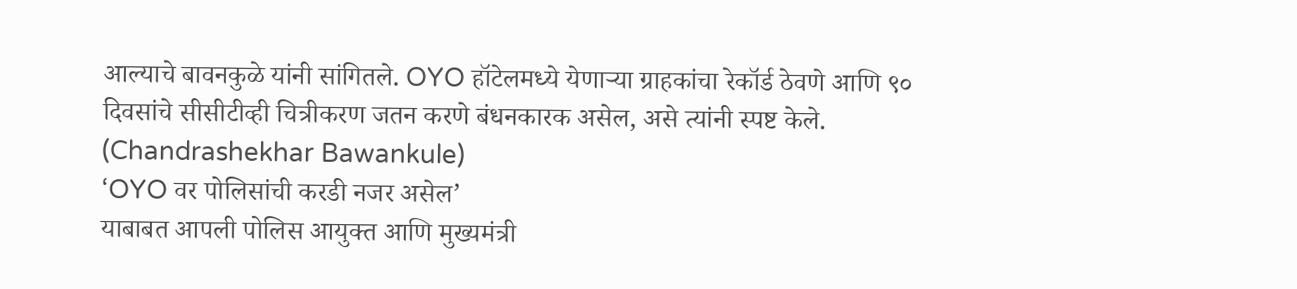आल्याचे बावनकुळे यांनी सांगितले. OYO हॉटेलमध्ये येणाऱ्या ग्राहकांचा रेकॉर्ड ठेवणे आणि ९० दिवसांचे सीसीटीव्ही चित्रीकरण जतन करणे बंधनकारक असेल, असे त्यांनी स्पष्ट केले. (Chandrashekhar Bawankule)
‘OYO वर पोलिसांची करडी नजर असेल’
याबाबत आपली पोलिस आयुक्त आणि मुख्यमंत्री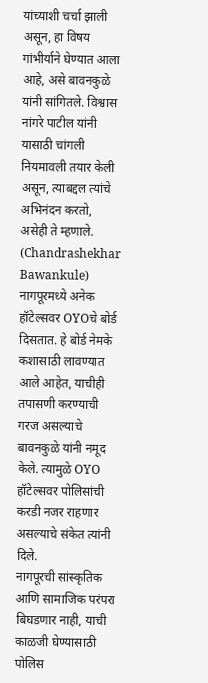यांच्याशी चर्चा झाली असून, हा विषय गांभीर्याने घेण्यात आला आहे, असे बावनकुळे यांनी सांगितले. विश्वास नांगरे पाटील यांनी यासाठी चांगली नियमावली तयार केली असून, त्याबद्दल त्यांचे अभिनंदन करतो, असेही ते म्हणाले. (Chandrashekhar Bawankule)
नागपूरमध्ये अनेक हॉटेल्सवर OYOचे बोर्ड दिसतात. हे बोर्ड नेमके कशासाठी लावण्यात आले आहेत, याचीही तपासणी करण्याची गरज असल्याचे बावनकुळे यांनी नमूद केले. त्यामुळे OYO हॉटेल्सवर पोलिसांची करडी नजर राहणार असल्याचे संकेत त्यांनी दिले.
नागपूरची सांस्कृतिक आणि सामाजिक परंपरा बिघडणार नाही, याची काळजी घेण्यासाठी पोलिस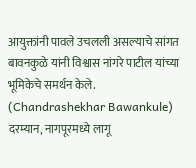आयुक्तांनी पावले उचलली असल्याचे सांगत बावनकुळे यांनी विश्वास नांगरे पाटील यांच्या भूमिकेचे समर्थन केले. (Chandrashekhar Bawankule)
दरम्यान, नागपूरमध्ये लागू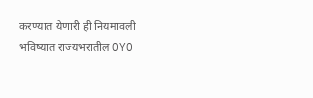करण्यात येणारी ही नियमावली भविष्यात राज्यभरातील OYO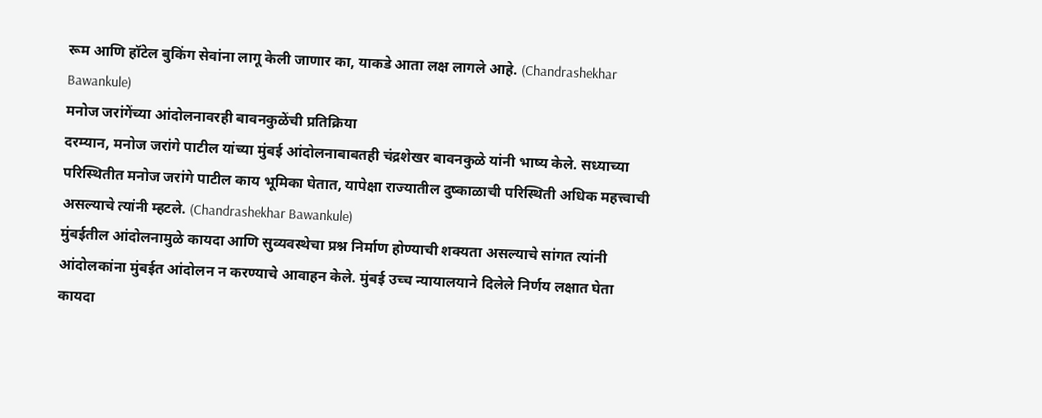रूम आणि हॉटेल बुकिंग सेवांना लागू केली जाणार का, याकडे आता लक्ष लागले आहे. (Chandrashekhar Bawankule)
मनोज जरांगेंच्या आंदोलनावरही बावनकुळेंची प्रतिक्रिया
दरम्यान, मनोज जरांगे पाटील यांच्या मुंबई आंदोलनाबाबतही चंद्रशेखर बावनकुळे यांनी भाष्य केले. सध्याच्या परिस्थितीत मनोज जरांगे पाटील काय भूमिका घेतात, यापेक्षा राज्यातील दुष्काळाची परिस्थिती अधिक महत्त्वाची असल्याचे त्यांनी म्हटले. (Chandrashekhar Bawankule)
मुंबईतील आंदोलनामुळे कायदा आणि सुव्यवस्थेचा प्रश्न निर्माण होण्याची शक्यता असल्याचे सांगत त्यांनी आंदोलकांना मुंबईत आंदोलन न करण्याचे आवाहन केले. मुंबई उच्च न्यायालयाने दिलेले निर्णय लक्षात घेता कायदा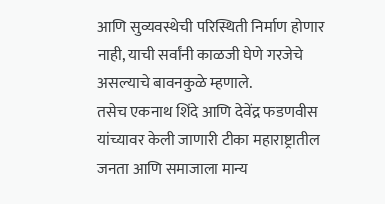आणि सुव्यवस्थेची परिस्थिती निर्माण होणार नाही, याची सर्वांनी काळजी घेणे गरजेचे असल्याचे बावनकुळे म्हणाले.
तसेच एकनाथ शिंदे आणि देवेंद्र फडणवीस यांच्यावर केली जाणारी टीका महाराष्ट्रातील जनता आणि समाजाला मान्य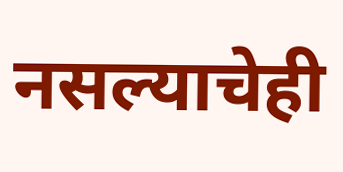नसल्याचेही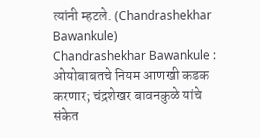त्यांनी म्हटले. (Chandrashekhar Bawankule)
Chandrashekhar Bawankule : ओयोबाबतचे नियम आणखी कडक करणार; चंद्रशेखर बावनकुळे यांचे संकेत